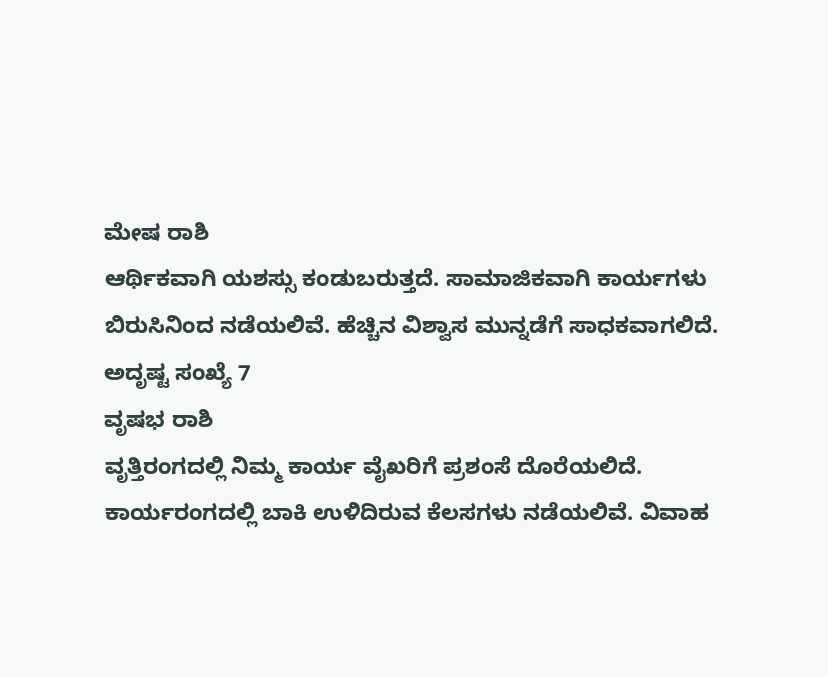ಮೇಷ ರಾಶಿ
ಆರ್ಥಿಕವಾಗಿ ಯಶಸ್ಸು ಕಂಡುಬರುತ್ತದೆ. ಸಾಮಾಜಿಕವಾಗಿ ಕಾರ್ಯಗಳು ಬಿರುಸಿನಿಂದ ನಡೆಯಲಿವೆ. ಹೆಚ್ಚಿನ ವಿಶ್ವಾಸ ಮುನ್ನಡೆಗೆ ಸಾಧಕವಾಗಲಿದೆ.
ಅದೃಷ್ಟ ಸಂಖ್ಯೆ 7
ವೃಷಭ ರಾಶಿ
ವೃತ್ತಿರಂಗದಲ್ಲಿ ನಿಮ್ಮ ಕಾರ್ಯ ವೈಖರಿಗೆ ಪ್ರಶಂಸೆ ದೊರೆಯಲಿದೆ. ಕಾರ್ಯರಂಗದಲ್ಲಿ ಬಾಕಿ ಉಳಿದಿರುವ ಕೆಲಸಗಳು ನಡೆಯಲಿವೆ. ವಿವಾಹ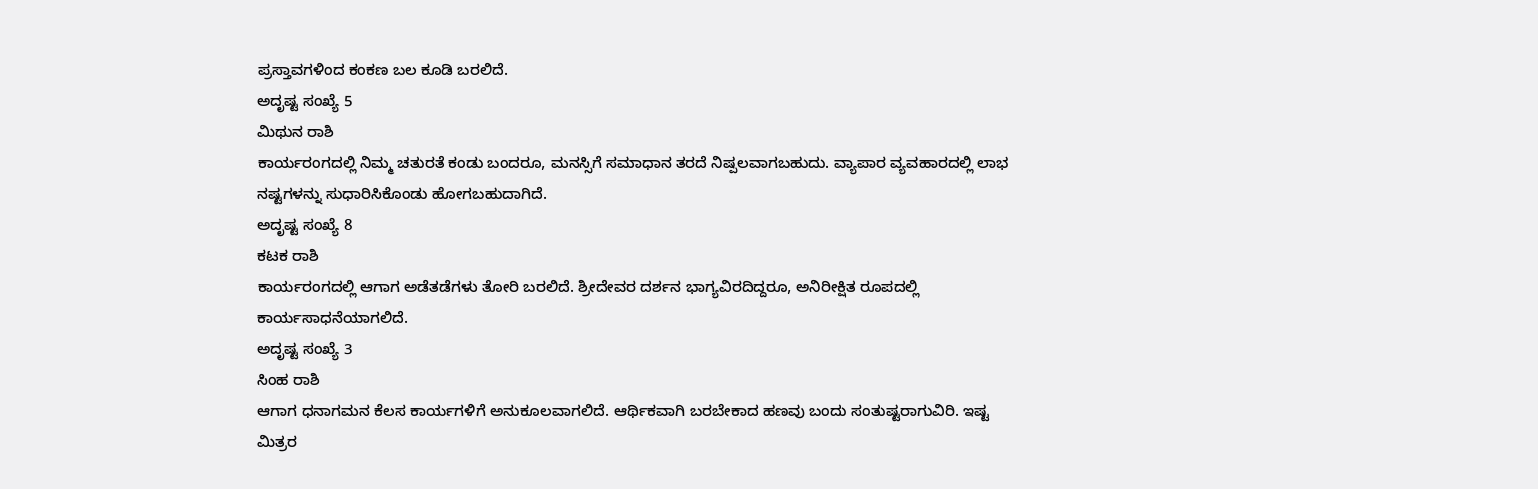ಪ್ರಸ್ತಾವಗಳಿಂದ ಕಂಕಣ ಬಲ ಕೂಡಿ ಬರಲಿದೆ.
ಅದೃಷ್ಟ ಸಂಖ್ಯೆ 5
ಮಿಥುನ ರಾಶಿ
ಕಾರ್ಯರಂಗದಲ್ಲಿ ನಿಮ್ಮ ಚತುರತೆ ಕಂಡು ಬಂದರೂ, ಮನಸ್ಸಿಗೆ ಸಮಾಧಾನ ತರದೆ ನಿಷ್ಪಲವಾಗಬಹುದು. ವ್ಯಾಪಾರ ವ್ಯವಹಾರದಲ್ಲಿ ಲಾಭ ನಷ್ಟಗಳನ್ನು ಸುಧಾರಿಸಿಕೊಂಡು ಹೋಗಬಹುದಾಗಿದೆ.
ಅದೃಷ್ಟ ಸಂಖ್ಯೆ 8
ಕಟಕ ರಾಶಿ
ಕಾರ್ಯರಂಗದಲ್ಲಿ ಆಗಾಗ ಅಡೆತಡೆಗಳು ತೋರಿ ಬರಲಿದೆ. ಶ್ರೀದೇವರ ದರ್ಶನ ಭಾಗ್ಯವಿರದಿದ್ದರೂ, ಅನಿರೀಕ್ಷಿತ ರೂಪದಲ್ಲಿ ಕಾರ್ಯಸಾಧನೆಯಾಗಲಿದೆ.
ಅದೃಷ್ಟ ಸಂಖ್ಯೆ 3
ಸಿಂಹ ರಾಶಿ
ಆಗಾಗ ಧನಾಗಮನ ಕೆಲಸ ಕಾರ್ಯಗಳಿಗೆ ಅನುಕೂಲವಾಗಲಿದೆ. ಆರ್ಥಿಕವಾಗಿ ಬರಬೇಕಾದ ಹಣವು ಬಂದು ಸಂತುಷ್ಟರಾಗುವಿರಿ. ಇಷ್ಟ ಮಿತ್ರರ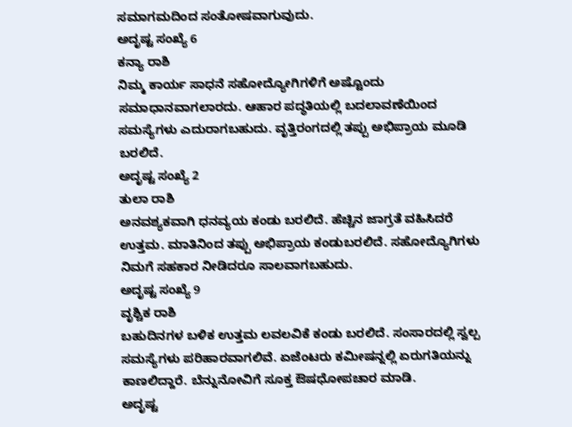ಸಮಾಗಮದಿಂದ ಸಂತೋಷವಾಗುವುದು.
ಅದೃಷ್ಟ ಸಂಖ್ಯೆ 6
ಕನ್ಯಾ ರಾಶಿ
ನಿಮ್ಮ ಕಾರ್ಯ ಸಾಧನೆ ಸಹೋದ್ಯೋಗಿಗಳಿಗೆ ಅಷ್ಟೊಂದು ಸಮಾಧಾನವಾಗಲಾರದು. ಆಹಾರ ಪದ್ಧತಿಯಲ್ಲಿ ಬದಲಾವಣೆಯಿಂದ ಸಮಸ್ಯೆಗಳು ಎದುರಾಗಬಹುದು. ವೃತ್ತಿರಂಗದಲ್ಲಿ ತಪ್ಪು ಅಭಿಪ್ರಾಯ ಮೂಡಿ ಬರಲಿದೆ.
ಅದೃಷ್ಟ ಸಂಖ್ಯೆ 2
ತುಲಾ ರಾಶಿ
ಅನವಶ್ಯಕವಾಗಿ ಧನವ್ಯಯ ಕಂಡು ಬರಲಿದೆ. ಹೆಚ್ಚಿನ ಜಾಗ್ರತೆ ವಹಿಸಿದರೆ ಉತ್ತಮ. ಮಾತಿನಿಂದ ತಪ್ಪು ಅಭಿಪ್ರಾಯ ಕಂಡುಬರಲಿದೆ. ಸಹೋದ್ಯೊಗಿಗಳು ನಿಮಗೆ ಸಹಕಾರ ನೀಡಿದರೂ ಸಾಲವಾಗಬಹುದು.
ಅದೃಷ್ಟ ಸಂಖ್ಯೆ 9
ವೃಶ್ಚಿಕ ರಾಶಿ
ಬಹುದಿನಗಳ ಬಳಿಕ ಉತ್ತಮ ಲವಲವಿಕೆ ಕಂಡು ಬರಲಿದೆ. ಸಂಸಾರದಲ್ಲಿ ಸ್ವಲ್ಪ ಸಮಸ್ಯೆಗಳು ಪರಿಹಾರವಾಗಲಿವೆ. ಏಜೆಂಟರು ಕಮೀಷನ್ನಲ್ಲಿ ಏರುಗತಿಯನ್ನು ಕಾಣಲಿದ್ದಾರೆ. ಬೆನ್ನುನೋವಿಗೆ ಸೂಕ್ತ ಔಷಧೋಪಚಾರ ಮಾಡಿ.
ಅದೃಷ್ಟ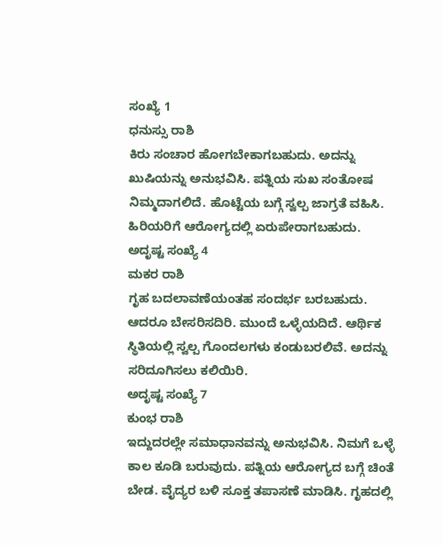ಸಂಖ್ಯೆ 1
ಧನುಸ್ಸು ರಾಶಿ
ಕಿರು ಸಂಚಾರ ಹೋಗಬೇಕಾಗಬಹುದು. ಅದನ್ನು ಖುಷಿಯನ್ನು ಅನುಭವಿಸಿ. ಪತ್ನಿಯ ಸುಖ ಸಂತೋಷ ನಿಮ್ಮದಾಗಲಿದೆ. ಹೊಟ್ಟೆಯ ಬಗ್ಗೆ ಸ್ವಲ್ಪ ಜಾಗ್ರತೆ ವಹಿಸಿ. ಹಿರಿಯರಿಗೆ ಆರೋಗ್ಯದಲ್ಲಿ ಏರುಪೇರಾಗಬಹುದು.
ಅದೃಷ್ಟ ಸಂಖ್ಯೆ 4
ಮಕರ ರಾಶಿ
ಗೃಹ ಬದಲಾವಣೆಯಂತಹ ಸಂದರ್ಭ ಬರಬಹುದು. ಆದರೂ ಬೇಸರಿಸದಿರಿ. ಮುಂದೆ ಒಳ್ಳೆಯದಿದೆ. ಆರ್ಥಿಕ ಸ್ಥಿತಿಯಲ್ಲಿ ಸ್ವಲ್ಪ ಗೊಂದಲಗಳು ಕಂಡುಬರಲಿವೆ. ಅದನ್ನು ಸರಿದೂಗಿಸಲು ಕಲಿಯಿರಿ.
ಅದೃಷ್ಟ ಸಂಖ್ಯೆ 7
ಕುಂಭ ರಾಶಿ
ಇದ್ದುದರಲ್ಲೇ ಸಮಾಧಾನವನ್ನು ಅನುಭವಿಸಿ. ನಿಮಗೆ ಒಳ್ಳೆ ಕಾಲ ಕೂಡಿ ಬರುವುದು. ಪತ್ನಿಯ ಆರೋಗ್ಯದ ಬಗ್ಗೆ ಚಿಂತೆ ಬೇಡ. ವೈದ್ಯರ ಬಳಿ ಸೂಕ್ತ ತಪಾಸಣೆ ಮಾಡಿಸಿ. ಗೃಹದಲ್ಲಿ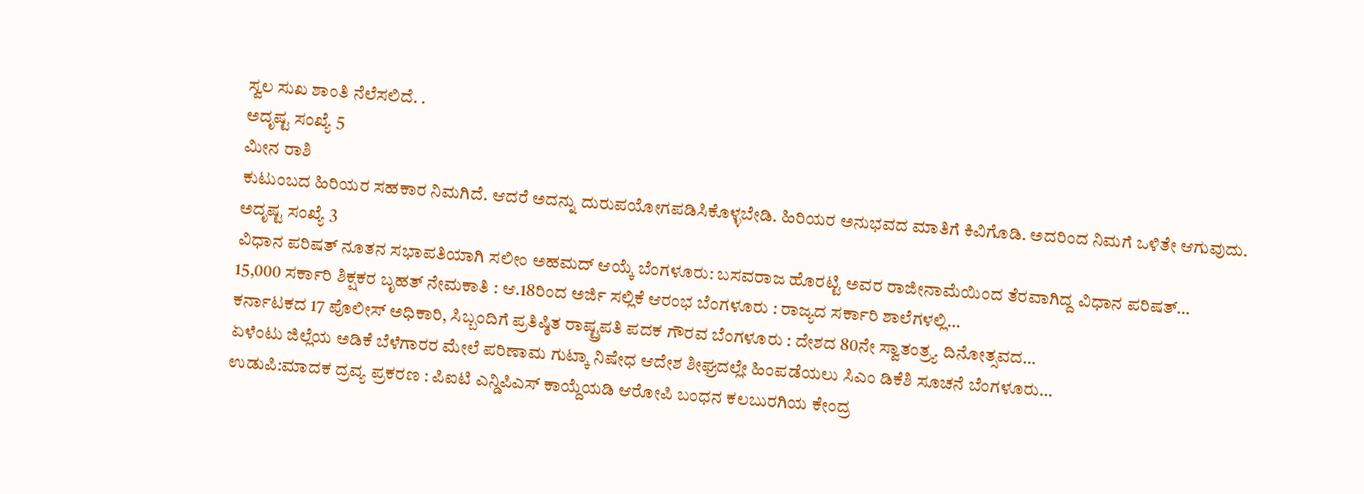ಸ್ವಲ ಸುಖ ಶಾಂತಿ ನೆಲೆಸಲಿದೆ. .
ಅದೃಷ್ಟ ಸಂಖ್ಯೆ 5
ಮೀನ ರಾಶಿ
ಕುಟುಂಬದ ಹಿರಿಯರ ಸಹಕಾರ ನಿಮಗಿದೆ. ಆದರೆ ಅದನ್ನು ದುರುಪಯೋಗಪಡಿಸಿಕೊಳ್ಳಬೇಡಿ. ಹಿರಿಯರ ಅನುಭವದ ಮಾತಿಗೆ ಕಿವಿಗೊಡಿ. ಅದರಿಂದ ನಿಮಗೆ ಒಳಿತೇ ಆಗುವುದು.
ಅದೃಷ್ಟ ಸಂಖ್ಯೆ 3
ವಿಧಾನ ಪರಿಷತ್ ನೂತನ ಸಭಾಪತಿಯಾಗಿ ಸಲೀಂ ಅಹಮದ್ ಆಯ್ಕೆ ಬೆಂಗಳೂರು: ಬಸವರಾಜ ಹೊರಟ್ಟಿ ಅವರ ರಾಜೀನಾಮೆಯಿಂದ ತೆರವಾಗಿದ್ದ ವಿಧಾನ ಪರಿಷತ್…
15,000 ಸರ್ಕಾರಿ ಶಿಕ್ಷಕರ ಬೃಹತ್ ನೇಮಕಾತಿ : ಆ.18ರಿಂದ ಅರ್ಜಿ ಸಲ್ಲಿಕೆ ಆರಂಭ ಬೆಂಗಳೂರು : ರಾಜ್ಯದ ಸರ್ಕಾರಿ ಶಾಲೆಗಳಲ್ಲಿ…
ಕರ್ನಾಟಕದ 17 ಪೊಲೀಸ್ ಅಧಿಕಾರಿ, ಸಿಬ್ಬಂದಿಗೆ ಪ್ರತಿಷ್ಠಿತ ರಾಷ್ಟ್ರಪತಿ ಪದಕ ಗೌರವ ಬೆಂಗಳೂರು : ದೇಶದ 80ನೇ ಸ್ವಾತಂತ್ರ್ಯ ದಿನೋತ್ಸವದ…
ಏಳೆಂಟು ಜಿಲ್ಲೆಯ ಅಡಿಕೆ ಬೆಳೆಗಾರರ ಮೇಲೆ ಪರಿಣಾಮ ಗುಟ್ಕಾ ನಿಷೇಧ ಆದೇಶ ಶೀಘ್ರದಲ್ಲೇ ಹಿಂಪಡೆಯಲು ಸಿಎಂ ಡಿಕೆಶಿ ಸೂಚನೆ ಬೆಂಗಳೂರು…
ಉಡುಪಿ:ಮಾದಕ ದ್ರವ್ಯ ಪ್ರಕರಣ : ಪಿಐಟಿ ಎನ್ಡಿಪಿಎಸ್ ಕಾಯ್ದೆಯಡಿ ಆರೋಪಿ ಬಂಧನ ಕಲಬುರಗಿಯ ಕೇಂದ್ರ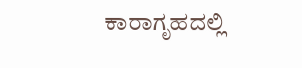ಕಾರಾಗೃಹದಲ್ಲಿ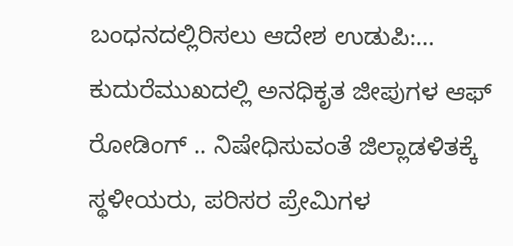ಬಂಧನದಲ್ಲಿರಿಸಲು ಆದೇಶ ಉಡುಪಿ:…
ಕುದುರೆಮುಖದಲ್ಲಿ ಅನಧಿಕೃತ ಜೀಪುಗಳ ಆಫ್ ರೋಡಿಂಗ್ .. ನಿಷೇಧಿಸುವಂತೆ ಜಿಲ್ಲಾಡಳಿತಕ್ಕೆ ಸ್ಥಳೀಯರು, ಪರಿಸರ ಪ್ರೇಮಿಗಳ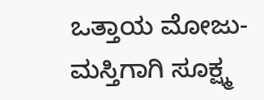ಒತ್ತಾಯ ಮೋಜು-ಮಸ್ತಿಗಾಗಿ ಸೂಕ್ಷ್ಮ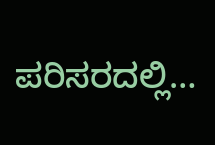ಪರಿಸರದಲ್ಲಿ…